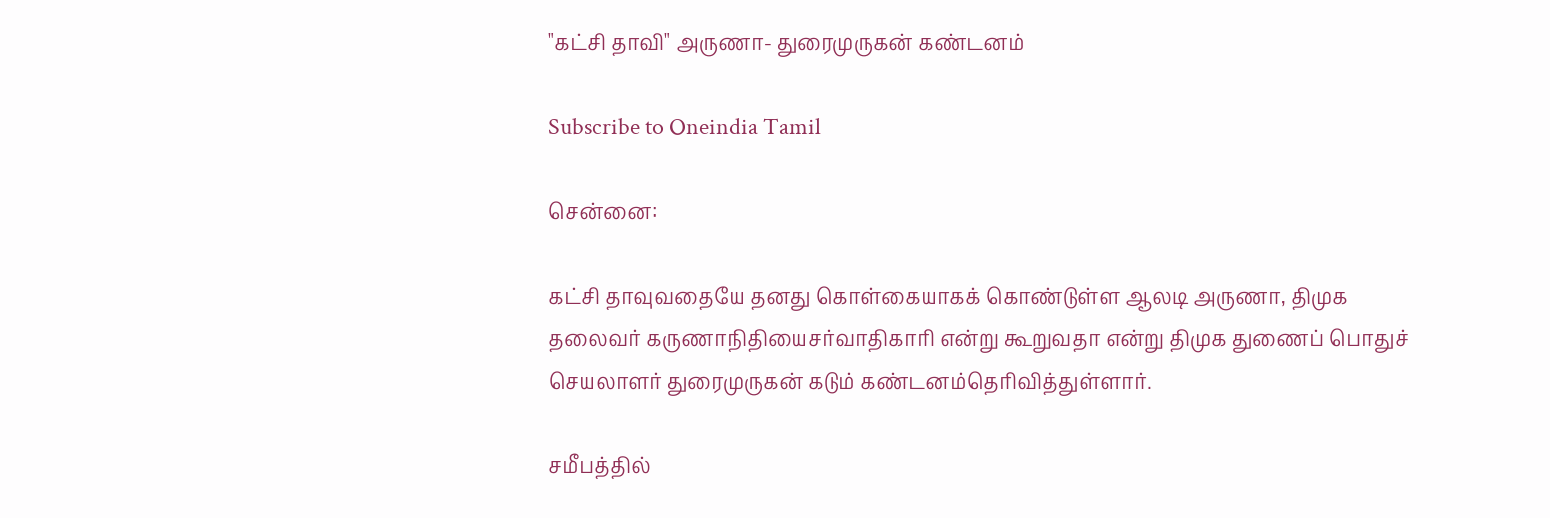"கட்சி தாவி" அருணா- துரைமுருகன் கண்டனம்

Subscribe to Oneindia Tamil

சென்னை:

கட்சி தாவுவதையே தனது கொள்கையாகக் கொண்டுள்ள ஆலடி அருணா, திமுக தலைவர் கருணாநிதியைசர்வாதிகாரி என்று கூறுவதா என்று திமுக துணைப் பொதுச் செயலாளர் துரைமுருகன் கடும் கண்டனம்தெரிவித்துள்ளார்.

சமீபத்தில்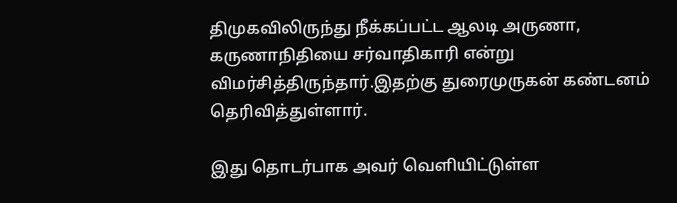திமுகவிலிருந்து நீக்கப்பட்ட ஆலடி அருணா, கருணாநிதியை சர்வாதிகாரி என்று விமர்சித்திருந்தார்.இதற்கு துரைமுருகன் கண்டனம் தெரிவித்துள்ளார்.

இது தொடர்பாக அவர் வெளியிட்டுள்ள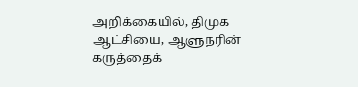அறிக்கையில், திமுக ஆட்சியை, ஆளுநரின் கருத்தைக்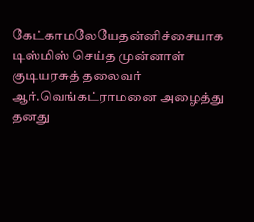கேட்காமலேயேதன்னிச்சையாக டிஸ்மிஸ் செய்த முன்னாள் குடியரசுத் தலைவர் ஆர்.வெங்கட்ராமனை அழைத்து தனது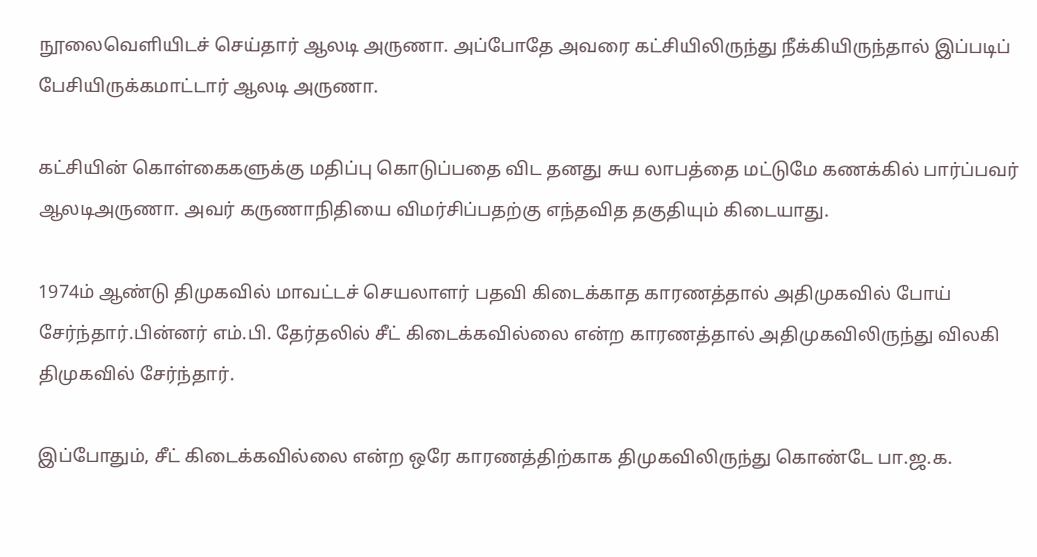நூலைவெளியிடச் செய்தார் ஆலடி அருணா. அப்போதே அவரை கட்சியிலிருந்து நீக்கியிருந்தால் இப்படிப் பேசியிருக்கமாட்டார் ஆலடி அருணா.

கட்சியின் கொள்கைகளுக்கு மதிப்பு கொடுப்பதை விட தனது சுய லாபத்தை மட்டுமே கணக்கில் பார்ப்பவர் ஆலடிஅருணா. அவர் கருணாநிதியை விமர்சிப்பதற்கு எந்தவித தகுதியும் கிடையாது.

1974ம் ஆண்டு திமுகவில் மாவட்டச் செயலாளர் பதவி கிடைக்காத காரணத்தால் அதிமுகவில் போய் சேர்ந்தார்.பின்னர் எம்.பி. தேர்தலில் சீட் கிடைக்கவில்லை என்ற காரணத்தால் அதிமுகவிலிருந்து விலகி திமுகவில் சேர்ந்தார்.

இப்போதும், சீட் கிடைக்கவில்லை என்ற ஒரே காரணத்திற்காக திமுகவிலிருந்து கொண்டே பா.ஜ.க.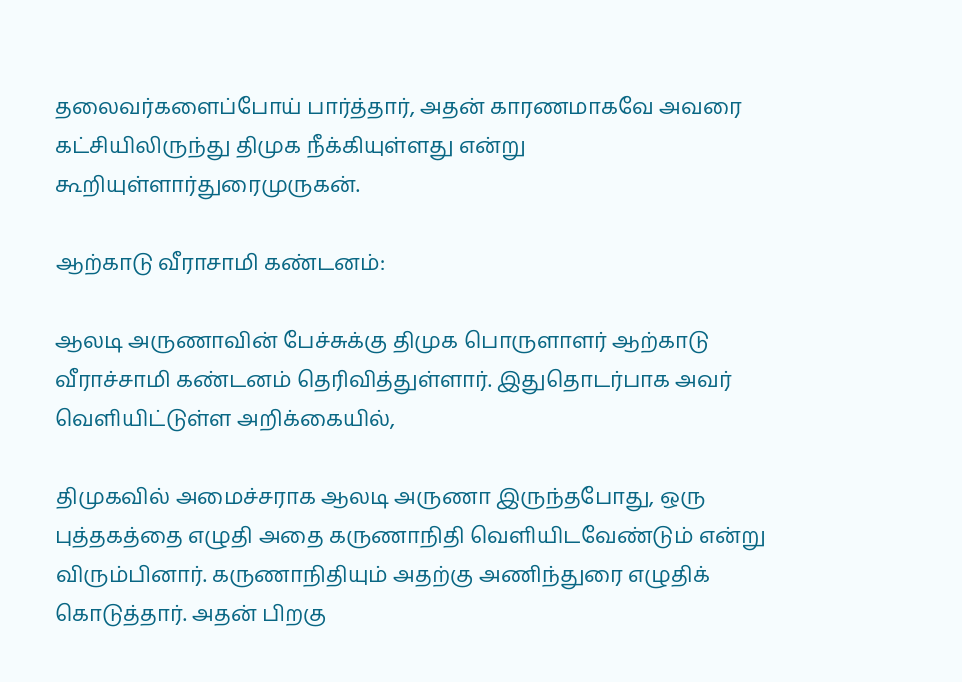தலைவர்களைப்போய் பார்த்தார், அதன் காரணமாகவே அவரை கட்சியிலிருந்து திமுக நீக்கியுள்ளது என்று கூறியுள்ளார்துரைமுருகன்.

ஆற்காடு வீராசாமி கண்டனம்:

ஆலடி அருணாவின் பேச்சுக்கு திமுக பொருளாளர் ஆற்காடு வீராச்சாமி கண்டனம் தெரிவித்துள்ளார். இதுதொடர்பாக அவர் வெளியிட்டுள்ள அறிக்கையில்,

திமுகவில் அமைச்சராக ஆலடி அருணா இருந்தபோது, ஒரு புத்தகத்தை எழுதி அதை கருணாநிதி வெளியிடவேண்டும் என்று விரும்பினார். கருணாநிதியும் அதற்கு அணிந்துரை எழுதிக் கொடுத்தார். அதன் பிறகு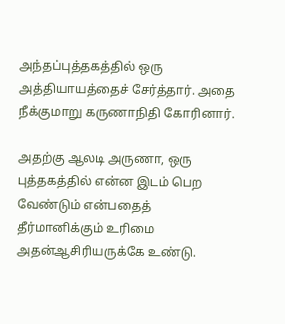அந்தப்புத்தகத்தில் ஒரு அத்தியாயத்தைச் சேர்த்தார். அதை நீக்குமாறு கருணாநிதி கோரினார்.

அதற்கு ஆலடி அருணா, ஒரு புத்தகத்தில் என்ன இடம் பெற வேண்டும் என்பதைத் தீர்மானிக்கும் உரிமை அதன்ஆசிரியருக்கே உண்டு.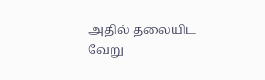அதில் தலையிட வேறு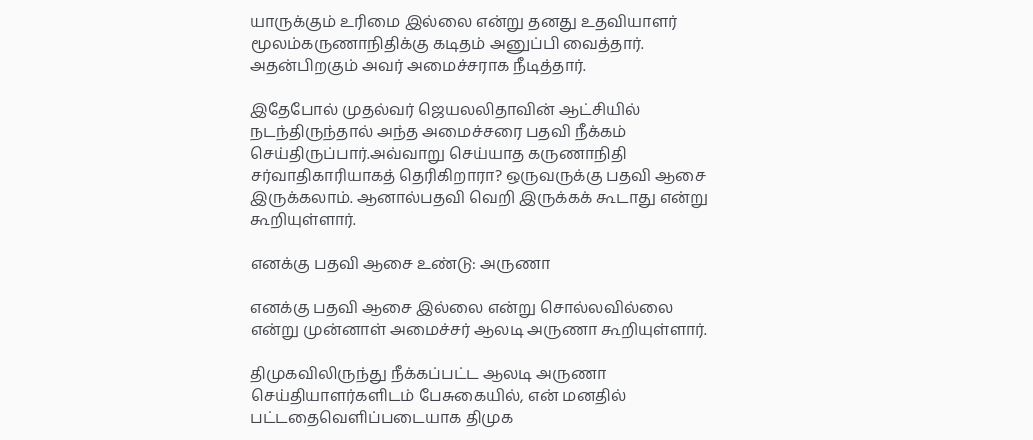யாருக்கும் உரிமை இல்லை என்று தனது உதவியாளர் மூலம்கருணாநிதிக்கு கடிதம் அனுப்பி வைத்தார். அதன்பிறகும் அவர் அமைச்சராக நீடித்தார்.

இதேபோல் முதல்வர் ஜெயலலிதாவின் ஆட்சியில் நடந்திருந்தால் அந்த அமைச்சரை பதவி நீக்கம் செய்திருப்பார்.அவ்வாறு செய்யாத கருணாநிதி சர்வாதிகாரியாகத் தெரிகிறாரா? ஒருவருக்கு பதவி ஆசை இருக்கலாம். ஆனால்பதவி வெறி இருக்கக் கூடாது என்று கூறியுள்ளார்.

எனக்கு பதவி ஆசை உண்டு: அருணா

எனக்கு பதவி ஆசை இல்லை என்று சொல்லவில்லை என்று முன்னாள் அமைச்சர் ஆலடி அருணா கூறியுள்ளார்.

திமுகவிலிருந்து நீக்கப்பட்ட ஆலடி அருணா செய்தியாளர்களிடம் பேசுகையில், என் மனதில் பட்டதைவெளிப்படையாக திமுக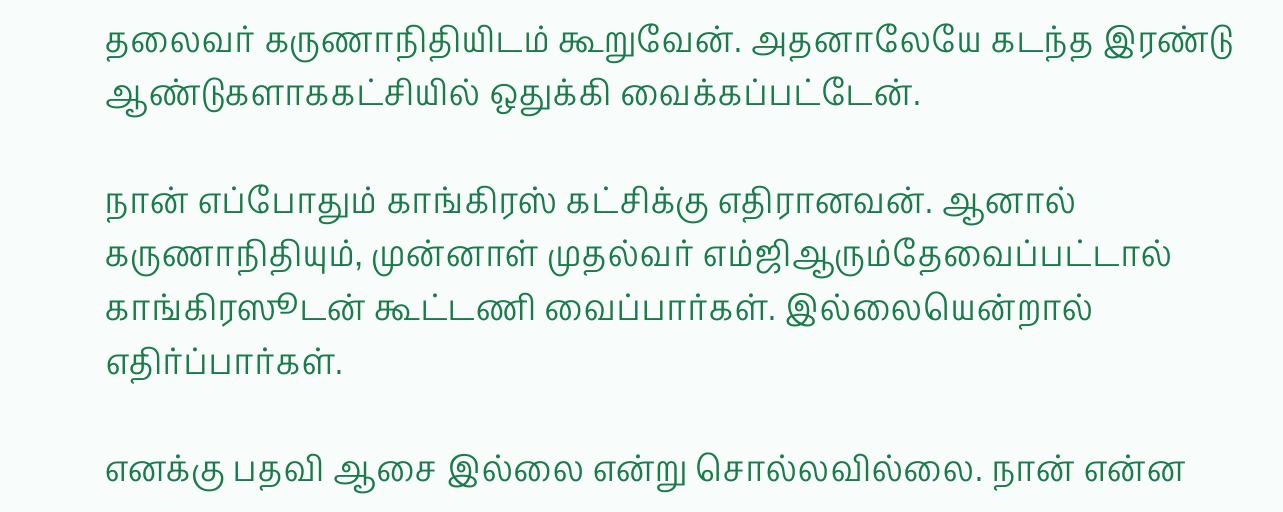தலைவர் கருணாநிதியிடம் கூறுவேன். அதனாலேயே கடந்த இரண்டு ஆண்டுகளாககட்சியில் ஒதுக்கி வைக்கப்பட்டேன்.

நான் எப்போதும் காங்கிரஸ் கட்சிக்கு எதிரானவன். ஆனால் கருணாநிதியும், முன்னாள் முதல்வர் எம்ஜிஆரும்தேவைப்பட்டால் காங்கிரஸூடன் கூட்டணி வைப்பார்கள். இல்லையென்றால் எதிர்ப்பார்கள்.

எனக்கு பதவி ஆசை இல்லை என்று சொல்லவில்லை. நான் என்ன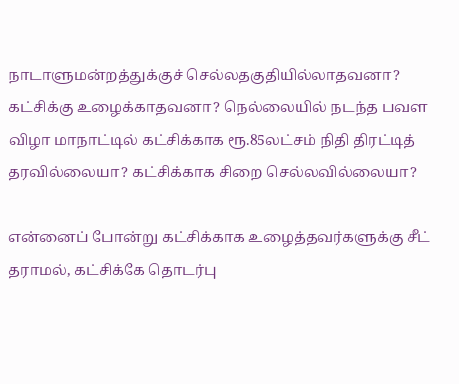நாடாளுமன்றத்துக்குச் செல்லதகுதியில்லாதவனா? கட்சிக்கு உழைக்காதவனா? நெல்லையில் நடந்த பவள விழா மாநாட்டில் கட்சிக்காக ரூ.85லட்சம் நிதி திரட்டித் தரவில்லையா? கட்சிக்காக சிறை செல்லவில்லையா?

என்னைப் போன்று கட்சிக்காக உழைத்தவர்களுக்கு சீட் தராமல், கட்சிக்கே தொடர்பு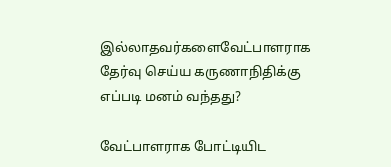இல்லாதவர்களைவேட்பாளராக தேர்வு செய்ய கருணாநிதிக்கு எப்படி மனம் வந்தது?

வேட்பாளராக போட்டியிட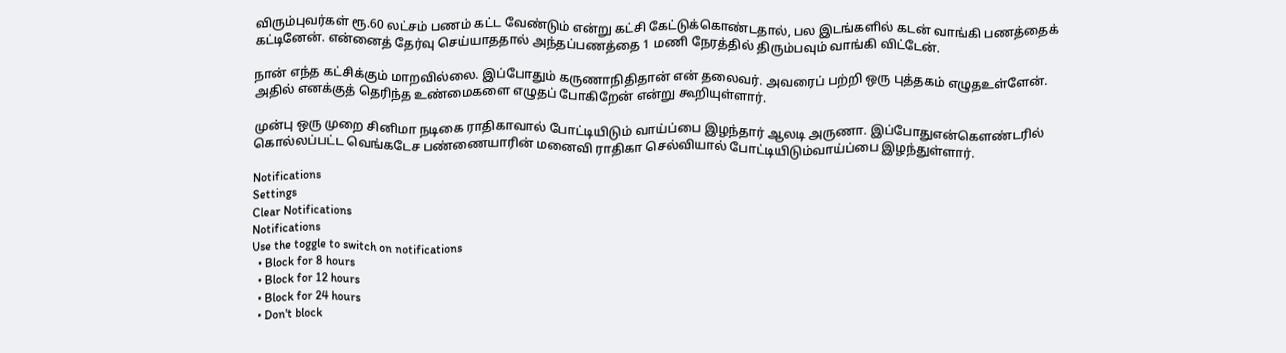விரும்புவர்கள் ரூ.60 லட்சம் பணம் கட்ட வேண்டும் என்று கட்சி கேட்டுக்கொண்டதால், பல இடங்களில் கடன் வாங்கி பணத்தைக் கட்டினேன். என்னைத் தேர்வு செய்யாததால் அந்தப்பணத்தை 1 மணி நேரத்தில் திரும்பவும் வாங்கி விட்டேன்.

நான் எந்த கட்சிக்கும் மாறவில்லை. இப்போதும் கருணாநிதிதான் என் தலைவர். அவரைப் பற்றி ஒரு புத்தகம் எழுதஉள்ளேன். அதில் எனக்குத் தெரிந்த உண்மைகளை எழுதப் போகிறேன் என்று கூறியுள்ளார்.

முன்பு ஒரு முறை சினிமா நடிகை ராதிகாவால் போட்டியிடும் வாய்ப்பை இழந்தார் ஆலடி அருணா. இப்போதுஎன்கெளண்டரில் கொல்லப்பட்ட வெங்கடேச பண்ணையாரின் மனைவி ராதிகா செல்வியால் போட்டியிடும்வாய்ப்பை இழந்துள்ளார்.

Notifications
Settings
Clear Notifications
Notifications
Use the toggle to switch on notifications
  • Block for 8 hours
  • Block for 12 hours
  • Block for 24 hours
  • Don't block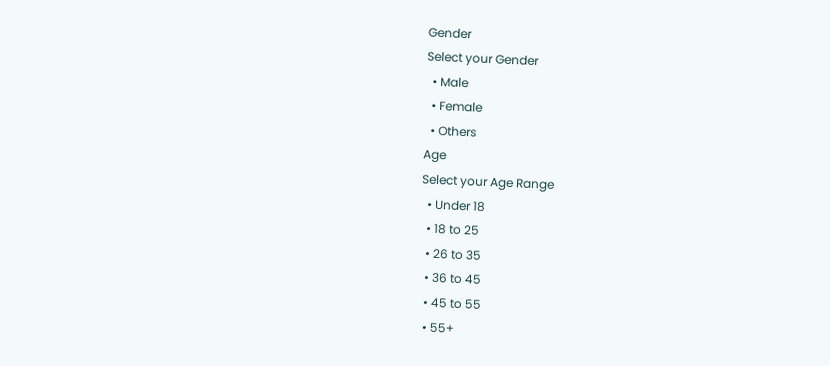Gender
Select your Gender
  • Male
  • Female
  • Others
Age
Select your Age Range
  • Under 18
  • 18 to 25
  • 26 to 35
  • 36 to 45
  • 45 to 55
  • 55+